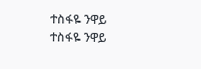ተስፋዬ ንዋይ
ተስፋዬ ንዋይ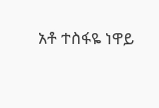አቶ ተስፋዬ ነዋይ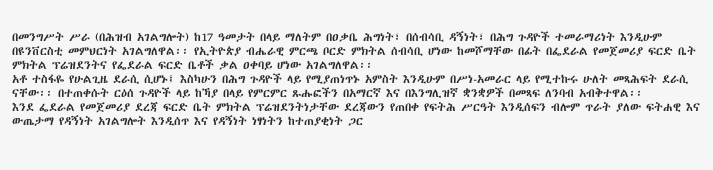በመንግሥት ሥራ (በሕዝብ አገልግሎት) ከ17 ዓመታት በላይ ማለትም በዐቃቤ ሕግነት፣ በሰብሳቢ ዳኝነት፣ በሕግ ጉዳዮች ተመራማሪነት እንዲሁም በዩንቨርስቲ መምህርነት አገልግለዋል፡፡ የኢትዮጵያ ብሔራዊ ምርጫ ቦርድ ምክትል ሰብሳቢ ሆነው ከመሾማቸው በፊት በፌደራል የመጀመሪያ ፍርድ ቤት ምክትል ፕሬዝደንትና የፌደራል ፍርድ ቤቶች ቃል ዐቀባይ ሆነው አገልግለዋል፡፡
አቶ ተስፋዬ የሁልጊዜ ደራሲ ሲሆኑ፤ እስካሁን በሕግ ጉዳዮች ላይ የሚያጠነጥኑ አምስት እንዲሁም በሥነ-አመራር ላይ የሚተኩሩ ሁለት መጻሕፍት ደራሲ ናቸው፡፡ በተጠቀሱት ርዕሰ ጉዳዮች ላይ ከኻያ በላይ የምርምር ጹሑፎችን በአማርኛ እና በእንግሊዝኛ ቋንቋዎች በመጻፍ ለንባብ አብቅተዋል፡፡
እንደ ፌደራል የመጀመሪያ ደረጃ ፍርድ ቤት ምክትል ፕሬዝደንትነታቸው ደረጃውን የጠበቀ የፍትሕ ሥርዓት እንዲሰፍን ብሎም ጥራት ያለው ፍትሐዊ እና ውጤታማ የዳኝነት አገልግሎት እንዲሰጥ እና የዳኝነት ነፃነትን ከተጠያቂነት ጋር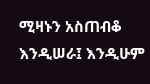ሚዛኑን አስጠብቆ እንዲሠራ፤ እንዲሁም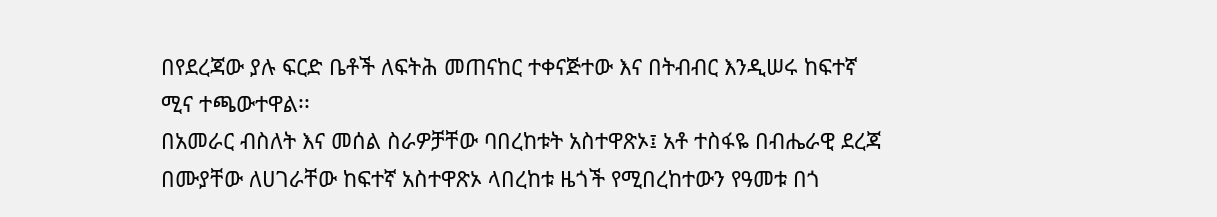በየደረጃው ያሉ ፍርድ ቤቶች ለፍትሕ መጠናከር ተቀናጅተው እና በትብብር እንዲሠሩ ከፍተኛ ሚና ተጫውተዋል፡፡
በአመራር ብስለት እና መሰል ስራዎቻቸው ባበረከቱት አስተዋጽኦ፤ አቶ ተስፋዬ በብሔራዊ ደረጃ በሙያቸው ለሀገራቸው ከፍተኛ አስተዋጽኦ ላበረከቱ ዜጎች የሚበረከተውን የዓመቱ በጎ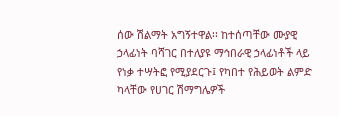ሰው ሽልማት አግኝተዋል፡፡ ከተሰጣቸው ሙያዊ ኃላፊነት ባሻገር በተለያዩ ማኅበራዊ ኃላፊነቶች ላይ የነቃ ተሣትፎ የሚያደርጉ፤ የካበተ የሕይወት ልምድ ካላቸው የሀገር ሽማግሌዎች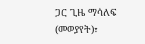ጋር ጊዜ ማሳለፍ (መወያየት)፣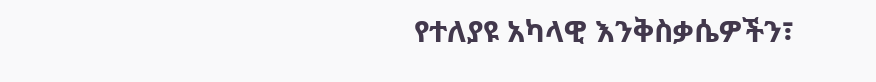የተለያዩ አካላዊ እንቅስቃሴዎችን፣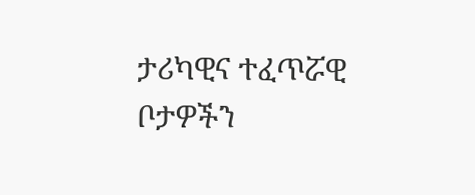ታሪካዊና ተፈጥሯዊ ቦታዎችን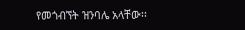የመጎብኘት ዝንባሌ አላቸው፡፡